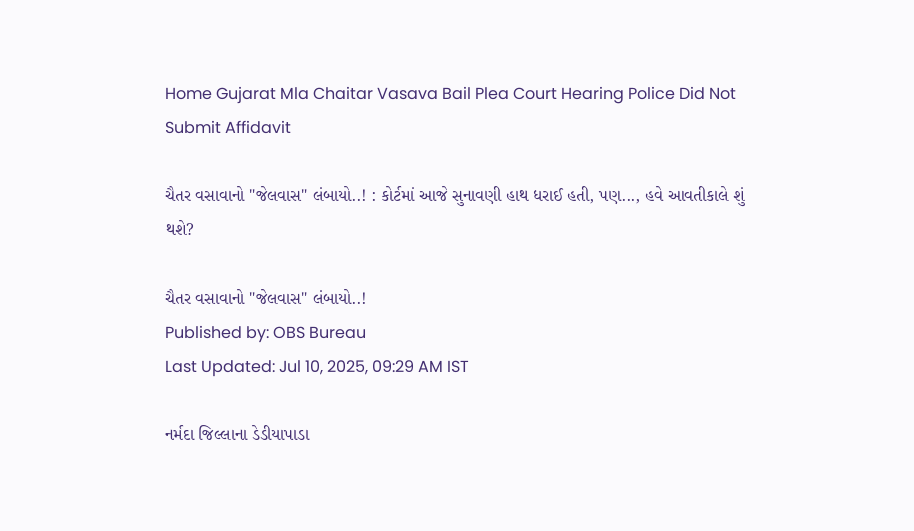Home Gujarat Mla Chaitar Vasava Bail Plea Court Hearing Police Did Not Submit Affidavit

ચૈતર વસાવાનો "જેલવાસ" લંબાયો..! : કોર્ટમાં આજે સુનાવણી હાથ ધરાઈ હતી, પણ..., હવે આવતીકાલે શું થશે?

ચૈતર વસાવાનો "જેલવાસ" લંબાયો..!
Published by: OBS Bureau
Last Updated: Jul 10, 2025, 09:29 AM IST

નર્મદા જિલ્લાના ડેડીયાપાડા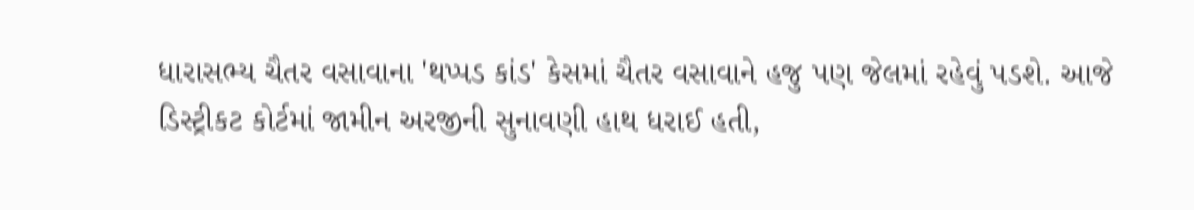ધારાસભ્ય ચૈતર વસાવાના 'થપ્પડ કાંડ' કેસમાં ચૈતર વસાવાને હજુ પણ જેલમાં રહેવું પડશે. આજે ડિસ્ટ્રીકટ કોર્ટમાં જામીન અરજીની સુનાવણી હાથ ધરાઈ હતી,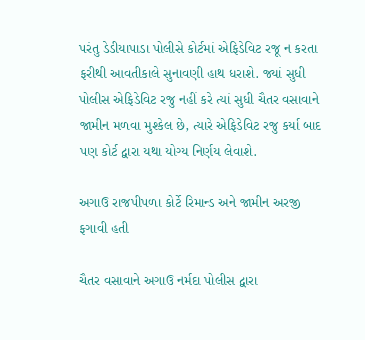પરંતુ ડેડીયાપાડા પોલીસે કોર્ટમાં એફિડેવિટ રજૂ ન કરતા ફરીથી આવતીકાલે સુનાવણી હાથ ધરાશે. જ્યાં સુધી પોલીસ એફિડેવિટ રજુ નહીં કરે ત્યાં સુધી ચૈતર વસાવાને જામીન મળવા મુશ્કેલ છે, ત્યારે એફિડેવિટ રજુ કર્યા બાદ પણ કોર્ટ દ્વારા યથા યોગ્ય નિર્ણય લેવાશે.

અગાઉ રાજપીપળા કોર્ટે રિમાન્ડ અને જામીન અરજી ફગાવી હતી

ચૈતર વસાવાને અગાઉ નર્મદા પોલીસ દ્વારા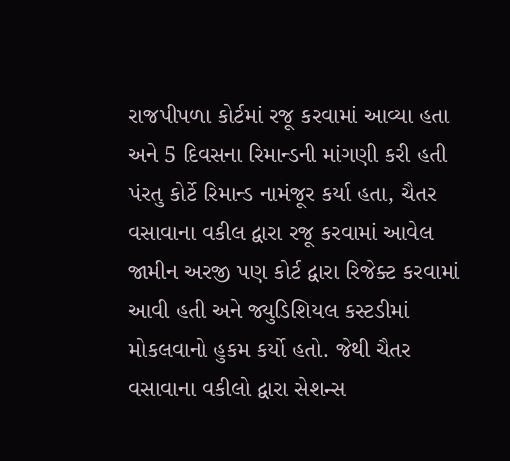રાજપીપળા કોર્ટમાં રજૂ કરવામાં આવ્યા હતા અને 5 દિવસના રિમાન્ડની માંગણી કરી હતી પંરતુ કોર્ટે રિમાન્ડ નામંજૂર કર્યા હતા, ચૈતર વસાવાના વકીલ દ્વારા રજૂ કરવામાં આવેલ જામીન અરજી પણ કોર્ટ દ્વારા રિજેક્ટ કરવામાં આવી હતી અને જ્યુડિશિયલ કસ્ટડીમાં મોકલવાનો હુકમ કર્યો હતો. જેથી ચૈતર વસાવાના વકીલો દ્વારા સેશન્સ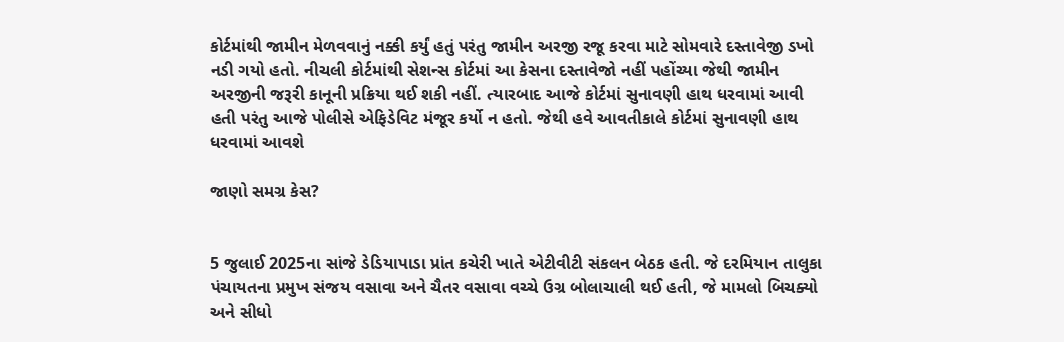કોર્ટમાંથી જામીન મેળવવાનું નક્કી કર્યું હતું પરંતુ જામીન અરજી રજૂ કરવા માટે સોમવારે દસ્તાવેજી ડખો નડી ગયો હતો. નીચલી કોર્ટમાંથી સેશન્સ કોર્ટમાં આ કેસના દસ્તાવેજો નહીં પહોંચ્યા જેથી જામીન અરજીની જરૂરી કાનૂની પ્રક્રિયા થઈ શકી નહીં. ત્યારબાદ આજે કોર્ટમાં સુનાવણી હાથ ધરવામાં આવી હતી પરંતુ આજે પોલીસે એફિડેવિટ મંજૂર કર્યો ન હતો. જેથી હવે આવતીકાલે કોર્ટમાં સુનાવણી હાથ ધરવામાં આવશે

જાણો સમગ્ર કેસ?


5 જુલાઈ 2025ના સાંજે ડેડિયાપાડા પ્રાંત કચેરી ખાતે એટીવીટી સંકલન બેઠક હતી. જે દરમિયાન તાલુકા પંચાયતના પ્રમુખ સંજય વસાવા અને ચૈતર વસાવા વચ્ચે ઉગ્ર બોલાચાલી થઈ હતી, જે મામલો બિચક્યો અને સીધો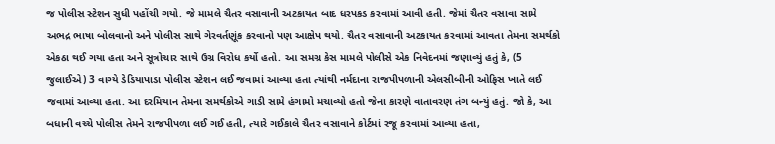જ પોલીસ સ્ટેશન સુધી પહોંચી ગયો. જે મામલે ચૈતર વસાવાની અટકાયત બાદ ધરપકડ કરવામાં આવી હતી. જેમાં ચૈતર વસાવા સામે અભદ્ર ભાષા બોલવાનો અને પોલીસ સાથે ગેરવર્તણૂંક કરવાનો પણ આક્ષેપ થયો. ચૈતર વસાવાની અટકાયત કરવામાં આવતા તેમના સમર્થકો એકઠા થઈ ગયા હતા અને સૂત્રોચાર સાથે ઉગ્ર વિરોધ કર્યો હતો. આ સમગ્ર કેસ મામલે પોલીસે એક નિવેદનમાં જણાવ્યું હતું કે, (5 જુલાઈએ) 3 વાગ્યે ડેડિયાપાડા પોલીસ સ્ટેશન લઈ જવામાં આવ્યા હતા ત્યાંથી નર્મદાના રાજપીપળાની એલસીબીની ઓફિસ ખાતે લઈ જવામાં આવ્યા હતા. આ દરમિયાન તેમના સમર્થકોએ ગાડી સામે હંગામો મચાવ્યો હતો જેના કારણે વાતાવરણ તંગ બન્યું હતું. જો કે, આ બધાની વચ્ચે પોલીસ તેમને રાજપીપળા લઈ ગઈ હતી, ત્યારે ગઈકાલે ચૈતર વસાવાને કોર્ટમાં રજૂ કરવામાં આવ્યા હતા,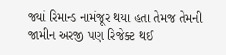જ્યાં રિમાન્ડ નામંજૂર થયા હતા તેમજ તેમની જામીન અરજી પણ રિજેક્ટ થઈ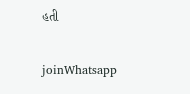હતી

joinWhatsapp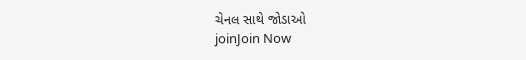ચેનલ સાથે જોડાઓ
joinJoin Now